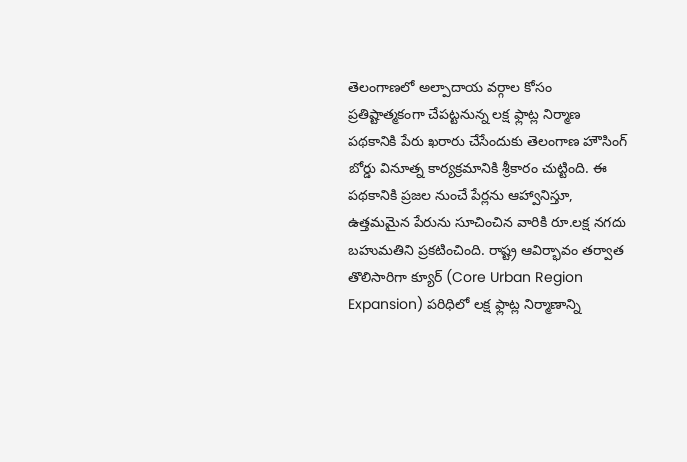తెలంగాణలో అల్పాదాయ వర్గాల కోసం ప్రతిష్టాత్మకంగా చేపట్టనున్న లక్ష ఫ్లాట్ల నిర్మాణ పథకానికి పేరు ఖరారు చేసేందుకు తెలంగాణ హౌసింగ్ బోర్డు వినూత్న కార్యక్రమానికి శ్రీకారం చుట్టింది. ఈ పథకానికి ప్రజల నుంచే పేర్లను ఆహ్వానిస్తూ, ఉత్తమమైన పేరును సూచించిన వారికి రూ.లక్ష నగదు బహుమతిని ప్రకటించింది. రాష్ట్ర ఆవిర్భావం తర్వాత తొలిసారిగా క్యూర్ (Core Urban Region Expansion) పరిధిలో లక్ష ఫ్లాట్ల నిర్మాణాన్ని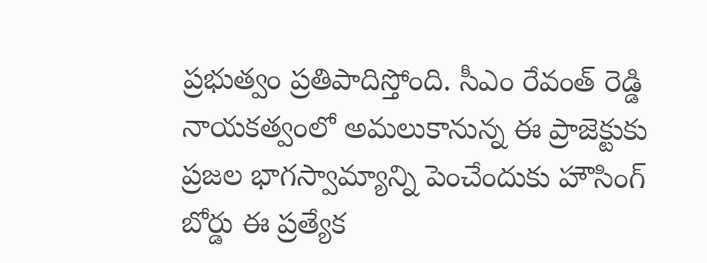ప్రభుత్వం ప్రతిపాదిస్తోంది. సీఎం రేవంత్ రెడ్డి నాయకత్వంలో అమలుకానున్న ఈ ప్రాజెక్టుకు ప్రజల భాగస్వామ్యాన్ని పెంచేందుకు హౌసింగ్ బోర్డు ఈ ప్రత్యేక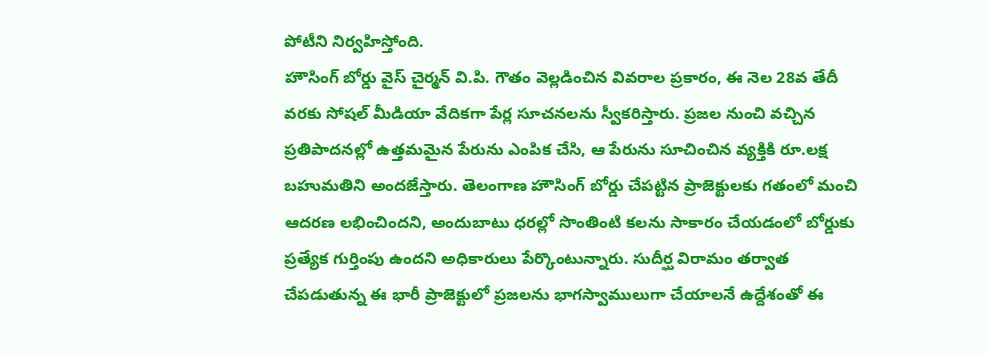పోటీని నిర్వహిస్తోంది.
హౌసింగ్ బోర్డు వైస్ చైర్మన్ వి.పి. గౌతం వెల్లడించిన వివరాల ప్రకారం, ఈ నెల 28వ తేదీ వరకు సోషల్ మీడియా వేదికగా పేర్ల సూచనలను స్వీకరిస్తారు. ప్రజల నుంచి వచ్చిన ప్రతిపాదనల్లో ఉత్తమమైన పేరును ఎంపిక చేసి, ఆ పేరును సూచించిన వ్యక్తికి రూ.లక్ష బహుమతిని అందజేస్తారు. తెలంగాణ హౌసింగ్ బోర్డు చేపట్టిన ప్రాజెక్టులకు గతంలో మంచి ఆదరణ లభించిందని, అందుబాటు ధరల్లో సొంతింటి కలను సాకారం చేయడంలో బోర్డుకు ప్రత్యేక గుర్తింపు ఉందని అధికారులు పేర్కొంటున్నారు. సుదీర్ఘ విరామం తర్వాత చేపడుతున్న ఈ భారీ ప్రాజెక్టులో ప్రజలను భాగస్వాములుగా చేయాలనే ఉద్దేశంతో ఈ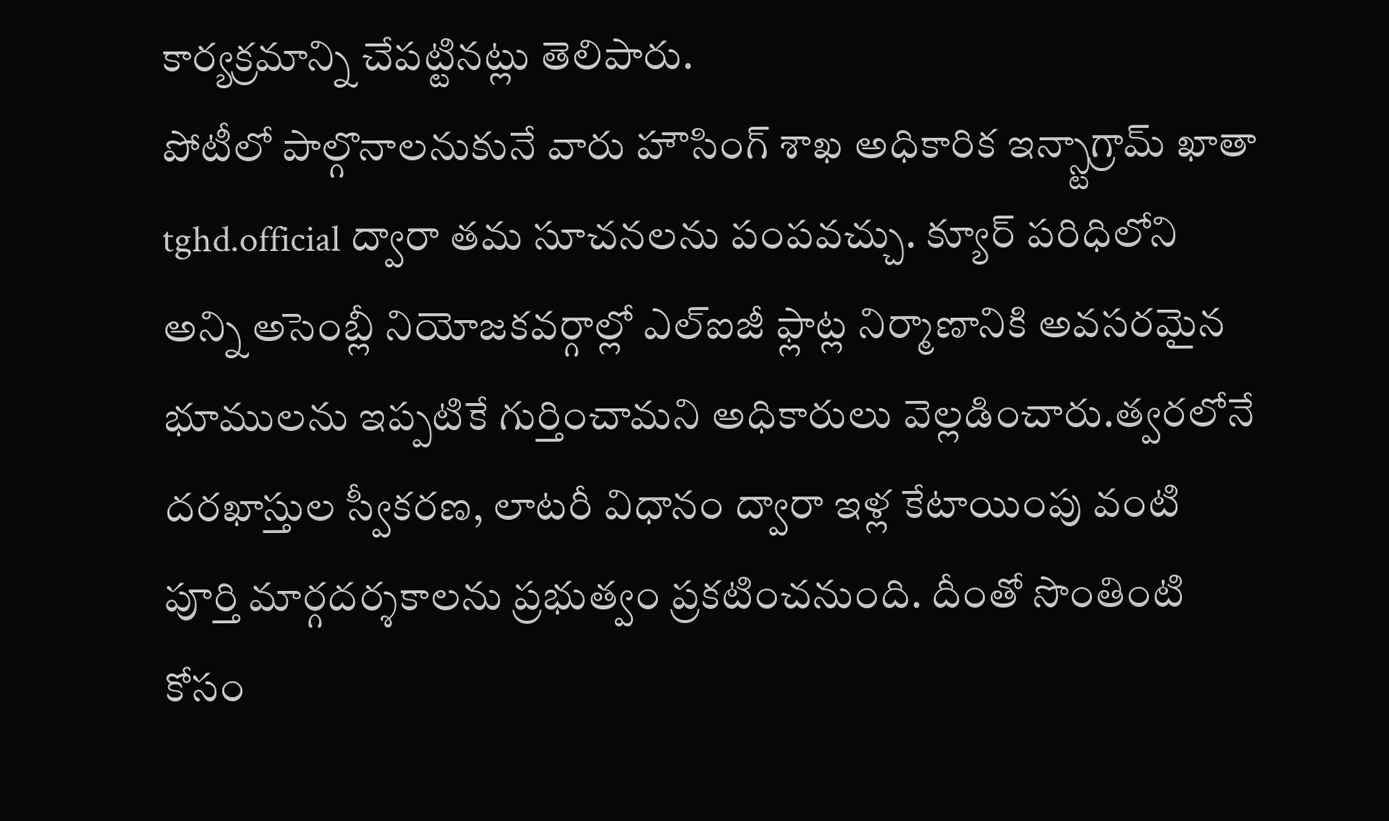కార్యక్రమాన్ని చేపట్టినట్లు తెలిపారు.
పోటీలో పాల్గొనాలనుకునే వారు హౌసింగ్ శాఖ అధికారిక ఇన్స్టాగ్రామ్ ఖాతా tghd.official ద్వారా తమ సూచనలను పంపవచ్చు. క్యూర్ పరిధిలోని అన్ని అసెంబ్లీ నియోజకవర్గాల్లో ఎల్ఐజీ ఫ్లాట్ల నిర్మాణానికి అవసరమైన భూములను ఇప్పటికే గుర్తించామని అధికారులు వెల్లడించారు.త్వరలోనే దరఖాస్తుల స్వీకరణ, లాటరీ విధానం ద్వారా ఇళ్ల కేటాయింపు వంటి పూర్తి మార్గదర్శకాలను ప్రభుత్వం ప్రకటించనుంది. దీంతో సొంతింటి కోసం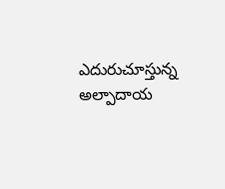ఎదురుచూస్తున్న అల్పాదాయ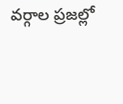వర్గాల ప్రజల్లో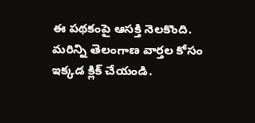ఈ పథకంపై ఆసక్తి నెలకొంది.
మరిన్ని తెలంగాణ వార్తల కోసం ఇక్కడ క్లిక్ చేయండి.